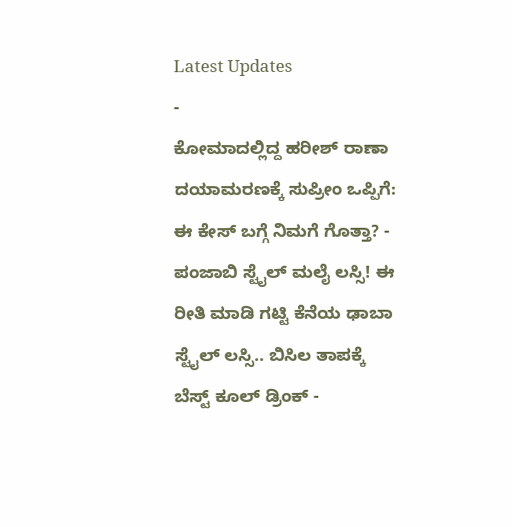Latest Updates
-
ಕೋಮಾದಲ್ಲಿದ್ದ ಹರೀಶ್ ರಾಣಾ ದಯಾಮರಣಕ್ಕೆ ಸುಪ್ರೀಂ ಒಪ್ಪಿಗೆ: ಈ ಕೇಸ್ ಬಗ್ಗೆ ನಿಮಗೆ ಗೊತ್ತಾ? -
ಪಂಜಾಬಿ ಸ್ಟೈಲ್ ಮಲೈ ಲಸ್ಸಿ! ಈ ರೀತಿ ಮಾಡಿ ಗಟ್ಟಿ ಕೆನೆಯ ಢಾಬಾ ಸ್ಟೈಲ್ ಲಸ್ಸಿ.. ಬಿಸಿಲ ತಾಪಕ್ಕೆ ಬೆಸ್ಟ್ ಕೂಲ್ ಡ್ರಿಂಕ್ -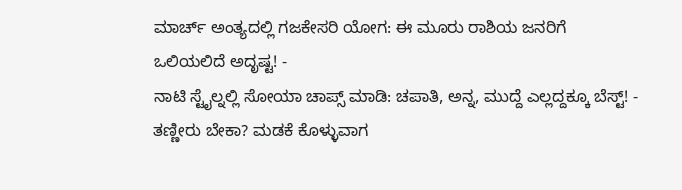ಮಾರ್ಚ್ ಅಂತ್ಯದಲ್ಲಿ ಗಜಕೇಸರಿ ಯೋಗ: ಈ ಮೂರು ರಾಶಿಯ ಜನರಿಗೆ ಒಲಿಯಲಿದೆ ಅದೃಷ್ಟ! -
ನಾಟಿ ಸ್ಟೈಲ್ನಲ್ಲಿ ಸೋಯಾ ಚಾಪ್ಸ್ ಮಾಡಿ: ಚಪಾತಿ, ಅನ್ನ, ಮುದ್ದೆ ಎಲ್ಲದ್ದಕ್ಕೂ ಬೆಸ್ಟ್! -
ತಣ್ಣೀರು ಬೇಕಾ? ಮಡಕೆ ಕೊಳ್ಳುವಾಗ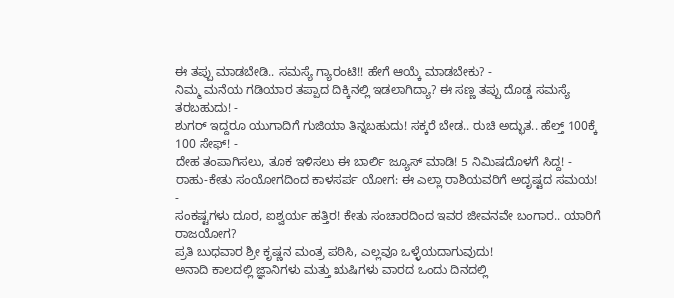ಈ ತಪ್ಪು ಮಾಡಬೇಡಿ.. ಸಮಸ್ಯೆ ಗ್ಯಾರಂಟಿ!! ಹೇಗೆ ಆಯ್ಕೆ ಮಾಡಬೇಕು? -
ನಿಮ್ಮ ಮನೆಯ ಗಡಿಯಾರ ತಪ್ಪಾದ ದಿಕ್ಕಿನಲ್ಲಿ ಇಡಲಾಗಿದ್ಯಾ? ಈ ಸಣ್ಣ ತಪ್ಪು ದೊಡ್ಡ ಸಮಸ್ಯೆ ತರಬಹುದು! -
ಶುಗರ್ ಇದ್ದರೂ ಯುಗಾದಿಗೆ ಗುಜಿಯಾ ತಿನ್ನಬಹುದು! ಸಕ್ಕರೆ ಬೇಡ.. ರುಚಿ ಅದ್ಭುತ.. ಹೆಲ್ತ್ 100ಕ್ಕೆ 100 ಸೇಫ್! -
ದೇಹ ತಂಪಾಗಿಸಲು, ತೂಕ ಇಳಿಸಲು ಈ ಬಾರ್ಲಿ ಜ್ಯೂಸ್ ಮಾಡಿ! 5 ನಿಮಿಷದೊಳಗೆ ಸಿದ್ದ! -
ರಾಹು-ಕೇತು ಸಂಯೋಗದಿಂದ ಕಾಳಸರ್ಪ ಯೋಗ: ಈ ಎಲ್ಲಾ ರಾಶಿಯವರಿಗೆ ಅದೃಷ್ಟದ ಸಮಯ! -
ಸಂಕಷ್ಟಗಳು ದೂರ, ಐಶ್ವರ್ಯ ಹತ್ತಿರ! ಕೇತು ಸಂಚಾರದಿಂದ ಇವರ ಜೀವನವೇ ಬಂಗಾರ.. ಯಾರಿಗೆ ರಾಜಯೋಗ?
ಪ್ರತಿ ಬುಧವಾರ ಶ್ರೀ ಕೃಷ್ಣನ ಮಂತ್ರ ಪಠಿಸಿ, ಎಲ್ಲವೂ ಒಳ್ಳೆಯದಾಗುವುದು!
ಅನಾದಿ ಕಾಲದಲ್ಲಿ ಜ್ಞಾನಿಗಳು ಮತ್ತು ಋಷಿಗಳು ವಾರದ ಒಂದು ದಿನದಲ್ಲಿ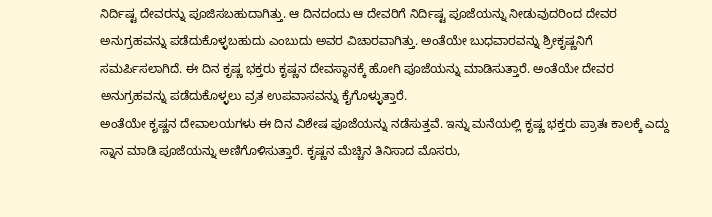ನಿರ್ದಿಷ್ಟ ದೇವರನ್ನು ಪೂಜಿಸಬಹುದಾಗಿತ್ತು. ಆ ದಿನದಂದು ಆ ದೇವರಿಗೆ ನಿರ್ದಿಷ್ಟ ಪೂಜೆಯನ್ನು ನೀಡುವುದರಿಂದ ದೇವರ ಅನುಗ್ರಹವನ್ನು ಪಡೆದುಕೊಳ್ಳಬಹುದು ಎಂಬುದು ಅವರ ವಿಚಾರವಾಗಿತ್ತು. ಅಂತೆಯೇ ಬುಧವಾರವನ್ನು ಶ್ರೀಕೃಷ್ಣನಿಗೆ ಸಮರ್ಪಿಸಲಾಗಿದೆ. ಈ ದಿನ ಕೃಷ್ಣ ಭಕ್ತರು ಕೃಷ್ಣನ ದೇವಸ್ಥಾನಕ್ಕೆ ಹೋಗಿ ಪೂಜೆಯನ್ನು ಮಾಡಿಸುತ್ತಾರೆ. ಅಂತೆಯೇ ದೇವರ ಅನುಗ್ರಹವನ್ನು ಪಡೆದುಕೊಳ್ಳಲು ವ್ರತ ಉಪವಾಸವನ್ನು ಕೈಗೊಳ್ಳುತ್ತಾರೆ.
ಅಂತೆಯೇ ಕೃಷ್ಣನ ದೇವಾಲಯಗಳು ಈ ದಿನ ವಿಶೇಷ ಪೂಜೆಯನ್ನು ನಡೆಸುತ್ತವೆ. ಇನ್ನು ಮನೆಯಲ್ಲಿ ಕೃಷ್ಣ ಭಕ್ತರು ಪ್ರಾತಃ ಕಾಲಕ್ಕೆ ಎದ್ದು ಸ್ನಾನ ಮಾಡಿ ಪೂಜೆಯನ್ನು ಅಣಿಗೊಳಿಸುತ್ತಾರೆ. ಕೃಷ್ಣನ ಮೆಚ್ಚಿನ ತಿನಿಸಾದ ಮೊಸರು,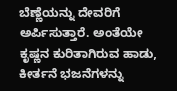ಬೆಣ್ಣೆಯನ್ನು ದೇವರಿಗೆ ಅರ್ಪಿಸುತ್ತಾರೆ. ಅಂತೆಯೇ ಕೃಷ್ಣನ ಕುರಿತಾಗಿರುವ ಹಾಡು, ಕೀರ್ತನೆ ಭಜನೆಗಳನ್ನು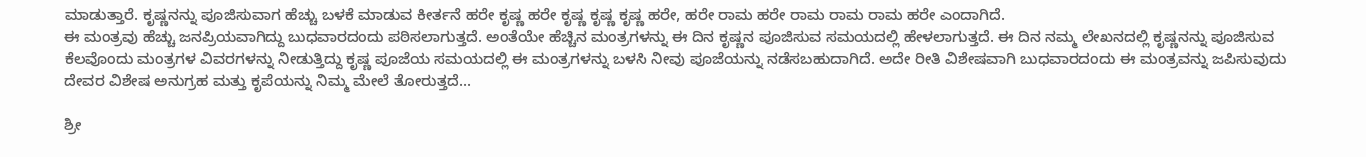ಮಾಡುತ್ತಾರೆ. ಕೃಷ್ಣನನ್ನು ಪೂಜಿಸುವಾಗ ಹೆಚ್ಚು ಬಳಕೆ ಮಾಡುವ ಕೀರ್ತನೆ ಹರೇ ಕೃಷ್ಣ ಹರೇ ಕೃಷ್ಣ ಕೃಷ್ಣ ಕೃಷ್ಣ ಹರೇ, ಹರೇ ರಾಮ ಹರೇ ರಾಮ ರಾಮ ರಾಮ ಹರೇ ಎಂದಾಗಿದೆ.
ಈ ಮಂತ್ರವು ಹೆಚ್ಚು ಜನಪ್ರಿಯವಾಗಿದ್ದು ಬುಧವಾರದಂದು ಪಠಿಸಲಾಗುತ್ತದೆ. ಅಂತೆಯೇ ಹೆಚ್ಚಿನ ಮಂತ್ರಗಳನ್ನು ಈ ದಿನ ಕೃಷ್ಣನ ಪೂಜಿಸುವ ಸಮಯದಲ್ಲಿ ಹೇಳಲಾಗುತ್ತದೆ. ಈ ದಿನ ನಮ್ಮ ಲೇಖನದಲ್ಲಿ ಕೃಷ್ಣನನ್ನು ಪೂಜಿಸುವ ಕೆಲವೊಂದು ಮಂತ್ರಗಳ ವಿವರಗಳನ್ನು ನೀಡುತ್ತಿದ್ದು ಕೃಷ್ಣ ಪೂಜೆಯ ಸಮಯದಲ್ಲಿ ಈ ಮಂತ್ರಗಳನ್ನು ಬಳಸಿ ನೀವು ಪೂಜೆಯನ್ನು ನಡೆಸಬಹುದಾಗಿದೆ. ಅದೇ ರೀತಿ ವಿಶೇಷವಾಗಿ ಬುಧವಾರದಂದು ಈ ಮಂತ್ರವನ್ನು ಜಪಿಸುವುದು ದೇವರ ವಿಶೇಷ ಅನುಗ್ರಹ ಮತ್ತು ಕೃಪೆಯನ್ನು ನಿಮ್ಮ ಮೇಲೆ ತೋರುತ್ತದೆ...

ಶ್ರೀ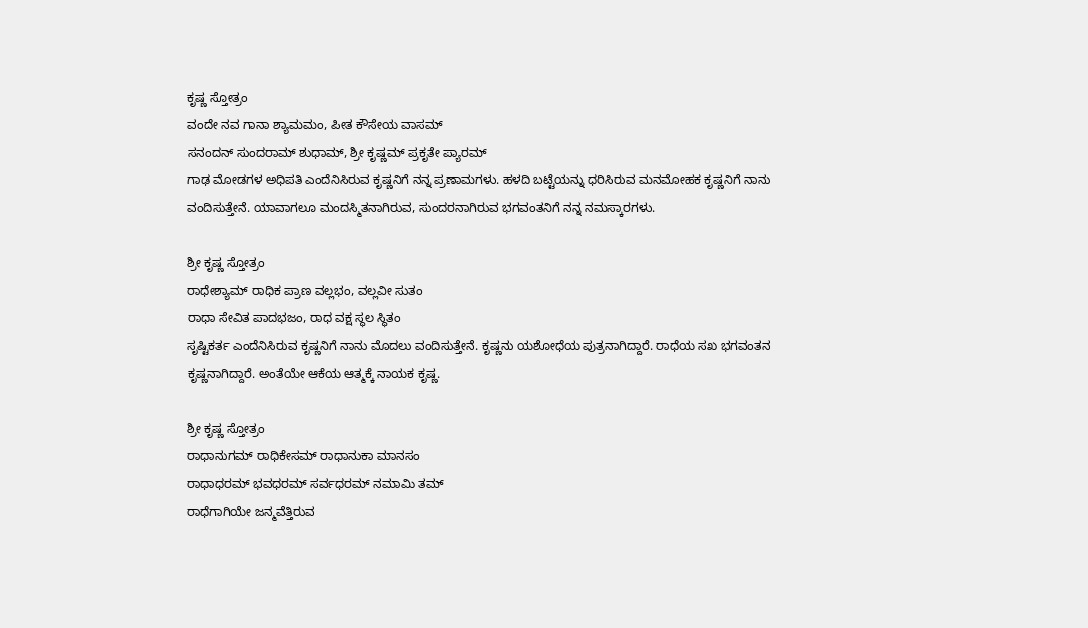ಕೃಷ್ಣ ಸ್ತೋತ್ರಂ
ವಂದೇ ನವ ಗಾನಾ ಶ್ಯಾಮಮಂ, ಪೀತ ಕೌಸೇಯ ವಾಸಮ್
ಸನಂದನ್ ಸುಂದರಾಮ್ ಶುಧಾಮ್, ಶ್ರೀ ಕೃಷ್ಣಮ್ ಪ್ರಕೃತೇ ಪ್ಯಾರಮ್
ಗಾಢ ಮೋಡಗಳ ಅಧಿಪತಿ ಎಂದೆನಿಸಿರುವ ಕೃಷ್ಣನಿಗೆ ನನ್ನ ಪ್ರಣಾಮಗಳು. ಹಳದಿ ಬಟ್ಟೆಯನ್ನು ಧರಿಸಿರುವ ಮನಮೋಹಕ ಕೃಷ್ಣನಿಗೆ ನಾನು ವಂದಿಸುತ್ತೇನೆ. ಯಾವಾಗಲೂ ಮಂದಸ್ಮಿತನಾಗಿರುವ, ಸುಂದರನಾಗಿರುವ ಭಗವಂತನಿಗೆ ನನ್ನ ನಮಸ್ಕಾರಗಳು.

ಶ್ರೀ ಕೃಷ್ಣ ಸ್ತೋತ್ರಂ
ರಾಧೇಶ್ಯಾಮ್ ರಾಧಿಕ ಪ್ರಾಣ ವಲ್ಲಭಂ, ವಲ್ಲವೀ ಸುತಂ
ರಾಧಾ ಸೇವಿತ ಪಾದಭಜಂ, ರಾಧ ವಕ್ಷ ಸ್ಥಲ ಸ್ಥಿತಂ
ಸೃಷ್ಟಿಕರ್ತ ಎಂದೆನಿಸಿರುವ ಕೃಷ್ಣನಿಗೆ ನಾನು ಮೊದಲು ವಂದಿಸುತ್ತೇನೆ. ಕೃಷ್ಣನು ಯಶೋಧೆಯ ಪುತ್ರನಾಗಿದ್ದಾರೆ. ರಾಧೆಯ ಸಖ ಭಗವಂತನ ಕೃಷ್ಣನಾಗಿದ್ದಾರೆ. ಅಂತೆಯೇ ಆಕೆಯ ಆತ್ಮಕ್ಕೆ ನಾಯಕ ಕೃಷ್ಣ.

ಶ್ರೀ ಕೃಷ್ಣ ಸ್ತೋತ್ರಂ
ರಾಧಾನುಗಮ್ ರಾಧಿಕೇಸಮ್ ರಾಧಾನುಕಾ ಮಾನಸಂ
ರಾಧಾಧರಮ್ ಭವಧರಮ್ ಸರ್ವಧರಮ್ ನಮಾಮಿ ತಮ್
ರಾಧೆಗಾಗಿಯೇ ಜನ್ಮವೆತ್ತಿರುವ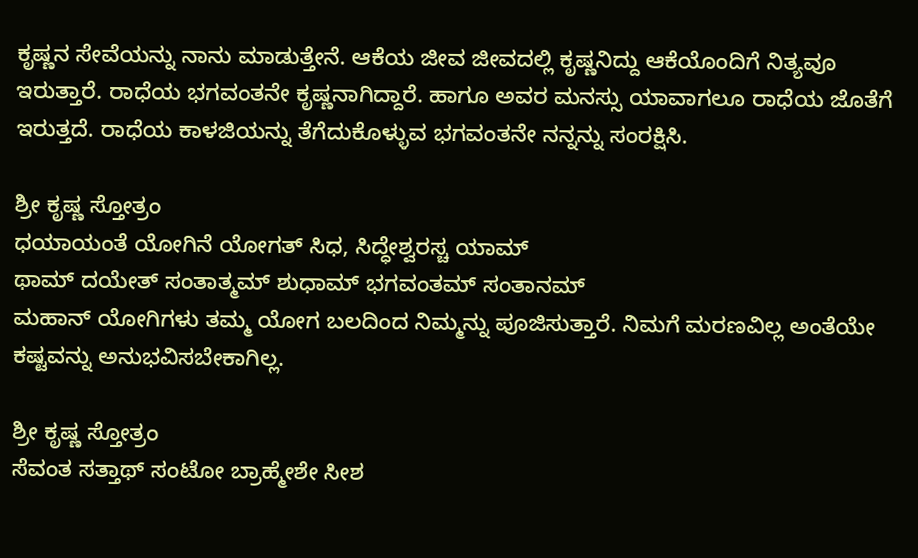ಕೃಷ್ಣನ ಸೇವೆಯನ್ನು ನಾನು ಮಾಡುತ್ತೇನೆ. ಆಕೆಯ ಜೀವ ಜೀವದಲ್ಲಿ ಕೃಷ್ಣನಿದ್ದು ಆಕೆಯೊಂದಿಗೆ ನಿತ್ಯವೂ ಇರುತ್ತಾರೆ. ರಾಧೆಯ ಭಗವಂತನೇ ಕೃಷ್ಣನಾಗಿದ್ದಾರೆ. ಹಾಗೂ ಅವರ ಮನಸ್ಸು ಯಾವಾಗಲೂ ರಾಧೆಯ ಜೊತೆಗೆ ಇರುತ್ತದೆ. ರಾಧೆಯ ಕಾಳಜಿಯನ್ನು ತೆಗೆದುಕೊಳ್ಳುವ ಭಗವಂತನೇ ನನ್ನನ್ನು ಸಂರಕ್ಷಿಸಿ.

ಶ್ರೀ ಕೃಷ್ಣ ಸ್ತೋತ್ರಂ
ಧಯಾಯಂತೆ ಯೋಗಿನೆ ಯೋಗತ್ ಸಿಧ, ಸಿದ್ಧೇಶ್ವರಸ್ಚ ಯಾಮ್
ಥಾಮ್ ದಯೇತ್ ಸಂತಾತ್ಮಮ್ ಶುಧಾಮ್ ಭಗವಂತಮ್ ಸಂತಾನಮ್
ಮಹಾನ್ ಯೋಗಿಗಳು ತಮ್ಮ ಯೋಗ ಬಲದಿಂದ ನಿಮ್ಮನ್ನು ಪೂಜಿಸುತ್ತಾರೆ. ನಿಮಗೆ ಮರಣವಿಲ್ಲ ಅಂತೆಯೇ ಕಷ್ಟವನ್ನು ಅನುಭವಿಸಬೇಕಾಗಿಲ್ಲ.

ಶ್ರೀ ಕೃಷ್ಣ ಸ್ತೋತ್ರಂ
ಸೆವಂತ ಸತ್ತಾಥ್ ಸಂಟೋ ಬ್ರಾಹ್ಮೇಶೇ ಸೀಶ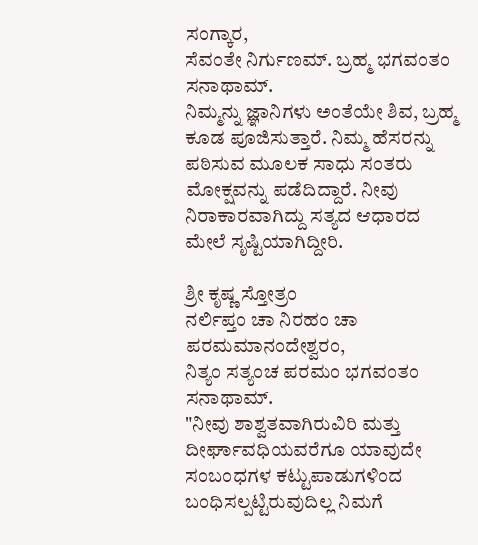ಸಂಗ್ಕಾರ,
ಸೆವಂತೇ ನಿರ್ಗುಣಮ್. ಬ್ರಹ್ಮ ಭಗವಂತಂ ಸನಾಥಾಮ್.
ನಿಮ್ಮನ್ನು ಜ್ಞಾನಿಗಳು ಅಂತೆಯೇ ಶಿವ, ಬ್ರಹ್ಮ ಕೂಡ ಪೂಜಿಸುತ್ತಾರೆ. ನಿಮ್ಮ ಹೆಸರನ್ನು ಪಠಿಸುವ ಮೂಲಕ ಸಾಧು ಸಂತರು ಮೋಕ್ಷವನ್ನು ಪಡೆದಿದ್ದಾರೆ. ನೀವು ನಿರಾಕಾರವಾಗಿದ್ದು ಸತ್ಯದ ಆಧಾರದ ಮೇಲೆ ಸೃಷ್ಟಿಯಾಗಿದ್ದೀರಿ.

ಶ್ರೀ ಕೃಷ್ಣ ಸ್ತೋತ್ರಂ
ನರ್ಲಿಪ್ತಂ ಚಾ ನಿರಹಂ ಚಾ ಪರಮಮಾನಂದೇಶ್ವರಂ,
ನಿತ್ಯಂ ಸತ್ಯಂಚ ಪರಮಂ ಭಗವಂತಂ ಸನಾಥಾಮ್.
"ನೀವು ಶಾಶ್ವತವಾಗಿರುವಿರಿ ಮತ್ತು ದೀರ್ಘಾವಧಿಯವರೆಗೂ ಯಾವುದೇ ಸಂಬಂಧಗಳ ಕಟ್ಟುಪಾಡುಗಳಿಂದ ಬಂಧಿಸಲ್ಪಟ್ಟಿರುವುದಿಲ್ಲ ನಿಮಗೆ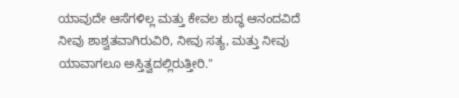ಯಾವುದೇ ಆಸೆಗಳಿಲ್ಲ ಮತ್ತು ಕೇವಲ ಶುದ್ಧ ಆನಂದವಿದೆ ನೀವು ಶಾಶ್ವತವಾಗಿರುವಿರಿ, ನೀವು ಸತ್ಯ, ಮತ್ತು ನೀವು ಯಾವಾಗಲೂ ಅಸ್ತಿತ್ವದಲ್ಲಿರುತ್ತೀರಿ."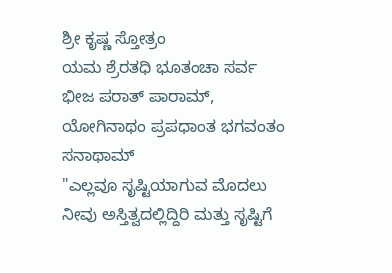ಶ್ರೀ ಕೃಷ್ಣ ಸ್ತೋತ್ರಂ
ಯಮ ಶ್ರೆರತಧಿ ಭೂತಂಚಾ ಸರ್ವ ಭೀಜ ಪರಾತ್ ಪಾರಾಮ್,
ಯೋಗಿನಾಥಂ ಪ್ರಪಧಾಂತ ಭಗವಂತಂ ಸನಾಥಾಮ್
"ಎಲ್ಲವೂ ಸೃಷ್ಟಿಯಾಗುವ ಮೊದಲು ನೀವು ಅಸ್ತಿತ್ವದಲ್ಲಿದ್ದಿರಿ ಮತ್ತು ಸೃಷ್ಟಿಗೆ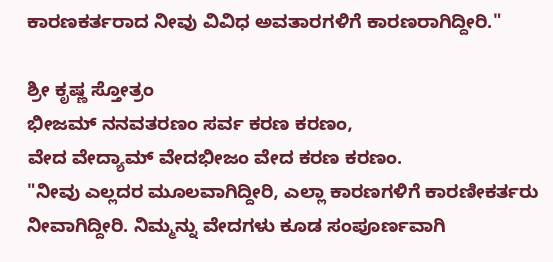ಕಾರಣಕರ್ತರಾದ ನೀವು ವಿವಿಧ ಅವತಾರಗಳಿಗೆ ಕಾರಣರಾಗಿದ್ದೀರಿ."

ಶ್ರೀ ಕೃಷ್ಣ ಸ್ತೋತ್ರಂ
ಭೀಜಮ್ ನನವತರಣಂ ಸರ್ವ ಕರಣ ಕರಣಂ,
ವೇದ ವೇದ್ಯಾಮ್ ವೇದಭೀಜಂ ವೇದ ಕರಣ ಕರಣಂ.
"ನೀವು ಎಲ್ಲದರ ಮೂಲವಾಗಿದ್ದೀರಿ, ಎಲ್ಲಾ ಕಾರಣಗಳಿಗೆ ಕಾರಣೀಕರ್ತರು ನೀವಾಗಿದ್ದೀರಿ. ನಿಮ್ಮನ್ನು ವೇದಗಳು ಕೂಡ ಸಂಪೂರ್ಣವಾಗಿ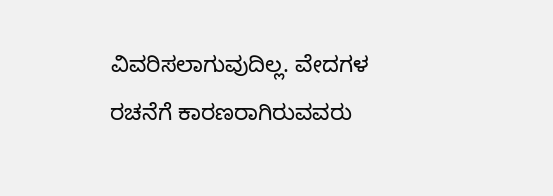ವಿವರಿಸಲಾಗುವುದಿಲ್ಲ. ವೇದಗಳ ರಚನೆಗೆ ಕಾರಣರಾಗಿರುವವರು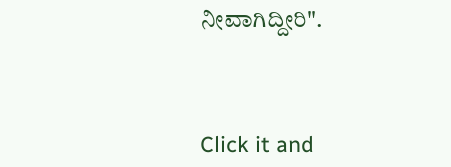ನೀವಾಗಿದ್ದೀರಿ".



Click it and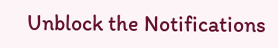Unblock the Notifications